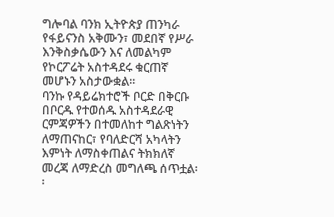ግሎባል ባንክ ኢትዮጵያ ጠንካራ የፋይናንስ አቅሙን፣ መደበኛ የሥራ እንቅስቃሴውን እና ለመልካም የኮርፖሬት አስተዳደሩ ቁርጠኛ መሆኑን አስታውቋል፡፡
ባንኩ የዳይሬክተሮች ቦርድ በቅርቡ በቦርዱ የተወሰዱ አስተዳደራዊ ርምጃዎችን በተመለከተ ግልጽነትን ለማጠናከር፣ የባለድርሻ አካላትን እምነት ለማስቀጠልና ትክክለኛ መረጃ ለማድረስ መግለጫ ሰጥቷል፡፡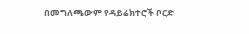በመግለጫውም የዳይሬክተሮች ቦርድ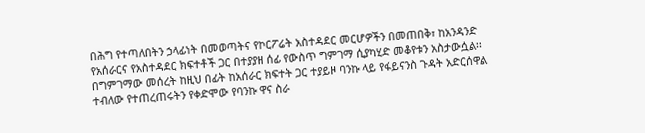በሕግ የተጣለበትን ኃላፊነት በመወጣትና የኮርፖሬት አስተዳደር መርሆዎችን በመጠበቅ፣ ከአንዳንድ የአሰራርና የአስተዳደር ክፍተቶች ጋር በተያያዘ ሰፊ የውስጥ ግምገማ ሲያካሂድ መቆየቱን አስታውሷል፡፡
በግምገማው መሰረት ከዚህ በፊት ከአሰራር ክፍተት ጋር ተያይዞ ባንኩ ላይ የፋይናንስ ጉዳት አድርሰዋል ተብለው የተጠረጠሩትን የቀድሞው የባንኩ ዋና ስራ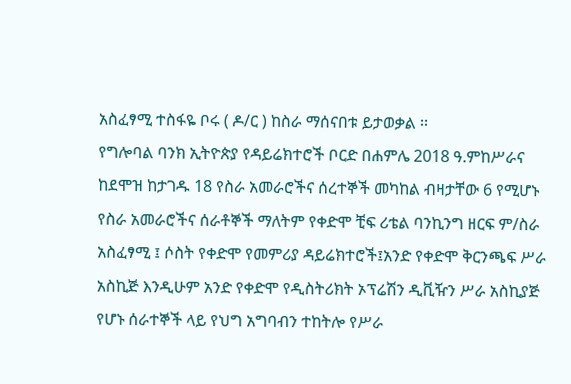አስፈፃሚ ተስፋዬ ቦሩ ( ዶ/ር ) ከስራ ማሰናበቱ ይታወቃል ፡፡
የግሎባል ባንክ ኢትዮጵያ የዳይሬክተሮች ቦርድ በሐምሌ 2018 ዓ.ምከሥራና ከደሞዝ ከታገዱ 18 የስራ አመራሮችና ሰረተኞች መካከል ብዛታቸው 6 የሚሆኑ የስራ አመራሮችና ሰራቶኞች ማለትም የቀድሞ ቺፍ ሪቴል ባንኪንግ ዘርፍ ም/ስራ አስፈፃሚ ፤ ሶስት የቀድሞ የመምሪያ ዳይሬክተሮች፤አንድ የቀድሞ ቅርንጫፍ ሥራ አስኪጅ እንዲሁም አንድ የቀድሞ የዲስትሪክት ኦፕሬሽን ዲቪዥን ሥራ አስኪያጅ የሆኑ ሰራተኞች ላይ የህግ አግባብን ተከትሎ የሥራ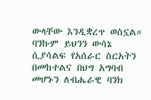ውላቸው እንዲቋረጥ ወስኗል።
ባንኩም ይህንን ውሳኔ ሲያሳልፍ የአሰራር ስርአትን በመከተልና በህግ አግባብ መሆኑን ለብሔራዊ ባንክ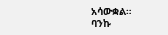አሳውቋል።
ባንኩ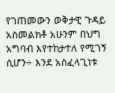የገጠመውን ወቅታዊ ጉዳይ አስመልክቶ አሁንም በህግ አግባብ እየተከታተለ የሚገኝ ሲሆን÷ እንደ አስፈላጊነቱ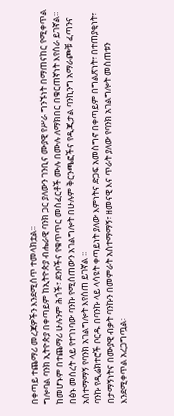በቀጣይ ተጨማሪ መረጃዎችን እንደሚሰጥ ተመላክቷል፡፡
ግሎባል ባንክ ኢትዮጵያ በቀጣይም ከኢትዮጵያ ብሔራዊ ባንክ ጋር ያለውን ገንቢና ሙያዊ የሥራ ግንኙነት በማጠናከር የሚቀጥል ከመሆኑም በተጨማሪ ሁሉንም ሕጎች፣ ደንቦችና የቁጥጥር መስፈርቶች ሙሉ በሙሉ ለማክበር በቁርጠኛነት እየሰራ ይገኛል።
በፅኑ መሰረት ላይ የተገነባው ባንኩ የሚሰጠውን አገልግሎት በሁሉም ቅርንጫፎችና የዲጂታል ባንኪንግ አማራጮቹ ፈጣንና አሰተማማኝ የባንክ አገልግሎት እየሰጠ ይገኛል ፡፡
ባንኩ የዲሬክተሮች ቦርዱ በባንኩ ላይ ላሳዩት ቀጣይነት ያለው እምነትና ድጋፍ አመስግኖ በቀጣይም በግልጽነት፣ በተጠያቂነት፣ በታማኝነትና በሙያዊ ብቃት ባንኩን በመምራት አስተማማኝ፣ ዘመናዊ እና ጥራት ያለው የባንክ አገልግሎት መስጠቱን እንደሚቀጥል አረጋግጧል፡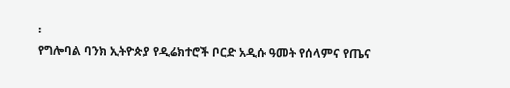፡
የግሎባል ባንክ ኢትዮጵያ የዲሬክተሮች ቦርድ አዲሱ ዓመት የሰላምና የጤና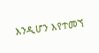እንዲሆን እየተመኘ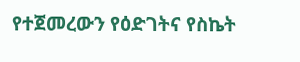የተጀመረውን የዕድገትና የስኬት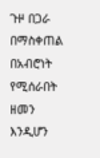ጉዞ በጋራ በማስቀጠል በአብሮነት የሚሰራበት ዘመን እንዲሆን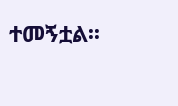ተመኝቷል፡፡